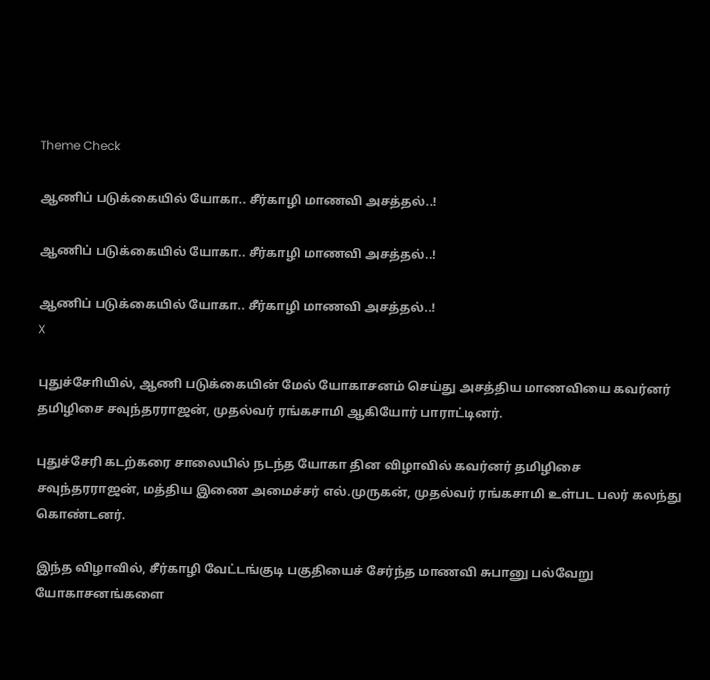Theme Check

ஆணிப் படுக்கையில் யோகா.. சீர்காழி மாணவி அசத்தல்..!

ஆணிப் படுக்கையில் யோகா.. சீர்காழி மாணவி அசத்தல்..!

ஆணிப் படுக்கையில் யோகா.. சீர்காழி மாணவி அசத்தல்..!
X

புதுச்சோியில், ஆணி படுக்கையின் மேல் யோகாசனம் செய்து அசத்திய மாணவியை கவர்னர் தமிழிசை சவுந்தரராஜன், முதல்வர் ரங்கசாமி ஆகியோர் பாராட்டினர்.

புதுச்சேரி கடற்கரை சாலையில் நடந்த யோகா தின விழாவில் கவர்னர் தமிழிசை சவுந்தரராஜன், மத்திய இணை அமைச்சர் எல்.முருகன், முதல்வர் ரங்கசாமி உள்பட பலர் கலந்து கொண்டனர்.

இந்த விழாவில், சீர்காழி வேட்டங்குடி பகுதியைச் சேர்ந்த மாணவி சுபானு பல்வேறு யோகாசனங்களை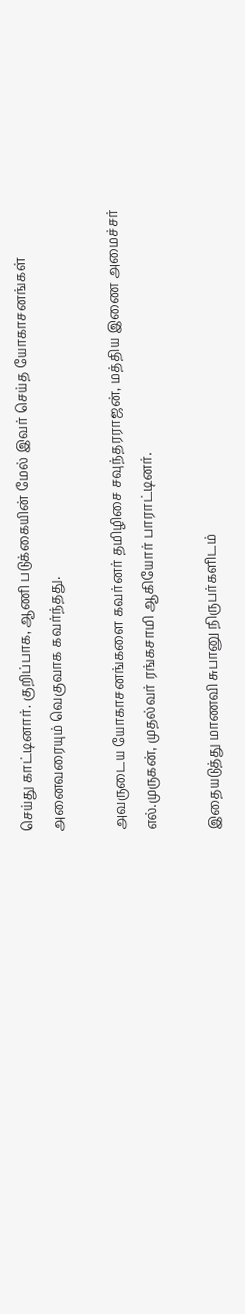செய்து காட்டினார். குறிப்பாக, ஆணி படுக்கையின் மேல் இவர் செய்த யோகாசனங்கள் அனைவரையும் வெகுவாக கவர்ந்தது.

அவருடைய யோகாசனங்களை கவர்னர் தமிழிசை சவுந்தரராஜன், மத்திய இணை அமைச்சர் எல்.முருகன், முதல்வர் ரங்கசாமி ஆகியோர் பாராட்டினர்.

இதையடுத்து மாணவி சுபானு நிருபர்களிடம்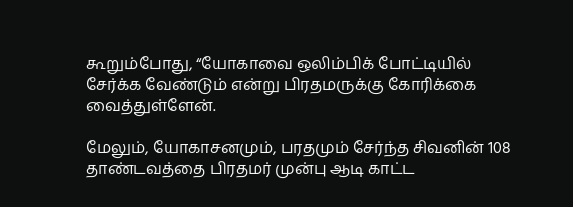கூறும்போது, “யோகாவை ஒலிம்பிக் போட்டியில் சேர்க்க வேண்டும் என்று பிரதமருக்கு கோரிக்கை வைத்துள்ளேன்.

மேலும், யோகாசனமும், பரதமும் சேர்ந்த சிவனின் 108 தாண்டவத்தை பிரதமர் முன்பு ஆடி காட்ட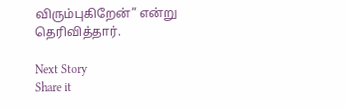விரும்புகிறேன்” என்று தெரிவித்தார்.

Next Story
Share it